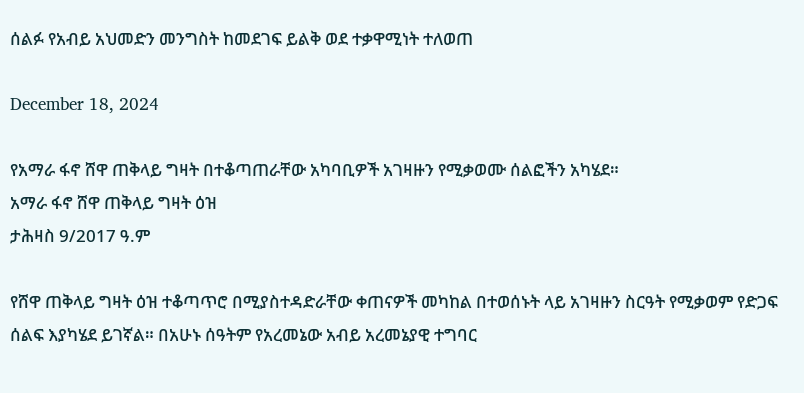ሰልፉ የአብይ አህመድን መንግስት ከመደገፍ ይልቅ ወደ ተቃዋሚነት ተለወጠ

December 18, 2024

የአማራ ፋኖ ሸዋ ጠቅላይ ግዛት በተቆጣጠራቸው አካባቢዎች አገዛዙን የሚቃወሙ ሰልፎችን አካሄደ።
አማራ ፋኖ ሸዋ ጠቅላይ ግዛት ዕዝ
ታሕዛስ 9/2017 ዓ.ም

የሸዋ ጠቅላይ ግዛት ዕዝ ተቆጣጥሮ በሚያስተዳድራቸው ቀጠናዎች መካከል በተወሰኑት ላይ አገዛዙን ስርዓት የሚቃወም የድጋፍ ሰልፍ እያካሄደ ይገኛል። በአሁኑ ሰዓትም የአረመኔው አብይ አረመኔያዊ ተግባር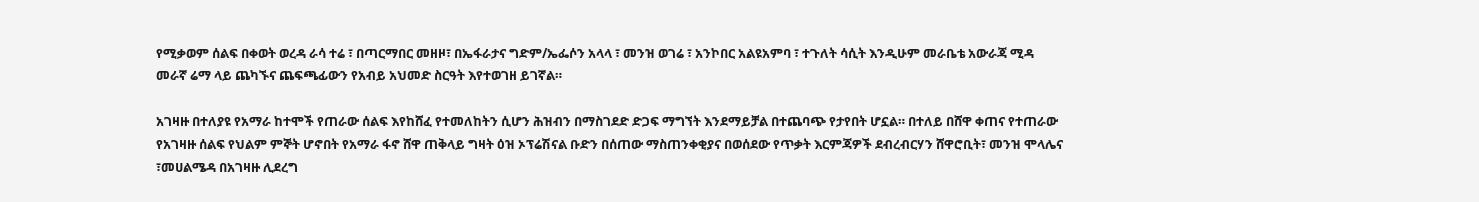የሚቃወም ሰልፍ በቀወት ወረዳ ራሳ ተሬ ፣ በጣርማበር መዘዞ፣ በኤፋራታና ግድም/ኤፌሶን አላላ ፣ መንዝ ወገሬ ፣ አንኮበር አልዩአምባ ፣ ተጉለት ሳሲት እንዲሁም መራቤቴ አውራጃ ሚዳ መራኛ ሬማ ላይ ጨካኙና ጨፍጫፊውን የአብይ አህመድ ስርዓት እየተወገዘ ይገኛል።

አገዛዙ በተለያዩ የአማራ ከተሞች የጠራው ሰልፍ እየከሸፈ የተመለከትን ሲሆን ሕዝብን በማስገደድ ድጋፍ ማግኘት እንደማይቻል በተጨባጭ የታየበት ሆኗል። በተለይ በሸዋ ቀጠና የተጠራው የአገዛዙ ሰልፍ የህልም ምኞት ሆኖበት የአማራ ፋኖ ሸዋ ጠቅላይ ግዛት ዕዝ ኦፕሬሽናል ቡድን በሰጠው ማስጠንቀቂያና በወሰደው የጥቃት እርምጃዎች ደብረብርሃን ሸዋሮቢት፣ መንዝ ሞላሌና ፣መሀልሜዳ በአገዛዙ ሊደረግ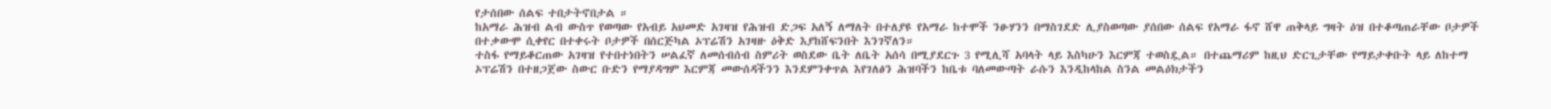የታሰበው ሰልፍ ተበታትኖበታል ።
ከአማራ ሕዝብ ልብ ውስጥ የወጣው የአብይ አህመድ አገዛዝ የሕዝብ ድጋፍ አለኝ ለማለት በተለያዩ የአማራ ከተሞች ንፁሃንን በማስገደድ ሊያስወጣው ያሰበው ሰልፍ የአማራ ፋኖ ሸዋ ጠቅላይ ግዛት ዕዝ በተቆጣጠራቸው ቦታዎች በተቃውሞ ሲቀየር በተቀሩት ቦታዎች በሰርጅካል ኦፕሬሽን አገዛዙ ዕቅድ እያከሸፍንበት እንገኛለን።
ተስፋ የማይቆርጠው አገዛዝ የተበተነበትን ሠልፈኛ ለመሰብሰብ ስምሪት ወስደው ቤት ለቤት አሰሳ በሚያደርጉ 3 የሚሊሻ አባላት ላይ እስካሁን እርምጃ ተወስዷል። በተጨማሪም ከዚህ ድርጊታቸው የማይታቀቡት ላይ ለከተማ ኦፕሬሽን በተዘጋጀው ስውር ቡድን የማያዳግም እርምጃ መውሰዳችንን እንደምንቀጥል እየገለፅን ሕዝባችን ከቤቱ ባለመውጣት ራሱን እንዲከላከል ስንል መልዕክታችን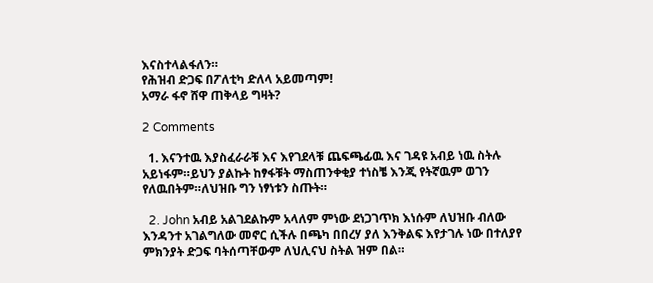እናስተላልፋለን።
የሕዝብ ድጋፍ በፖለቲካ ድለላ አይመጣም!
አማራ ፋኖ ሸዋ ጠቅላይ ግዛት?

2 Comments

  1. እናንተዉ እያስፈራራቹ እና እየገደላቹ ጨፍጫፊዉ እና ገዳዩ አብይ ነዉ ስትሉ አይነፋም።ይህን ያልኩት ከፃፋቹት ማስጠንቀቂያ ተነስቼ እንጂ የትኛዉም ወገን የለዉበትም።ለህዝቡ ግን ነፃነቱን ስጡት።

  2. John አብይ አልገደልኩም አላለም ምነው ደነጋገጥክ እነሱም ለህዝቡ ብለው እንዳንተ አገልግለው መኖር ሲችሉ በጫካ በበረሃ ያለ እንቅልፍ እየታገሉ ነው በተለያየ ምክንያት ድጋፍ ባትሰጣቸውም ለህሊናህ ስትል ዝም በል።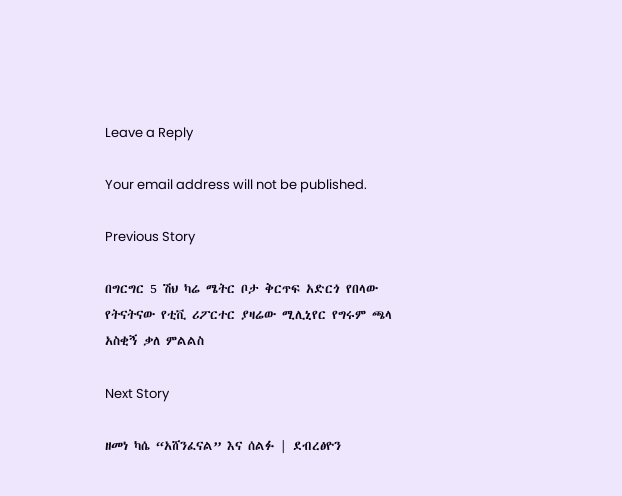Leave a Reply

Your email address will not be published.

Previous Story

በግርግር 5 ሽህ ካሬ ሜትር ቦታ ቅርጥፍ አድርጎ የበላው የትናትናው የቲቪ ሪፖርተር ያዛሬው ሚሊኒየር የግሩም ጫላ አስቂኝ ቃለ ምልልስ

Next Story

ዘመነ ካሴ “አሸንፈናል” እና ሰልፉ | ደብረፅዮን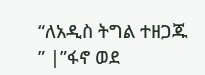“ለአዲስ ትግል ተዘጋጁ ” |”ፋኖ ወደ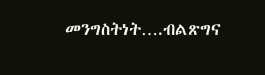መንግስትነት….ብልጽግና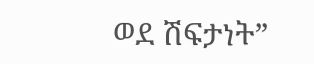ወደ ሽፍታነት”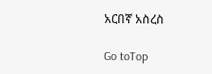አርበኛ አስረስ

Go toTop